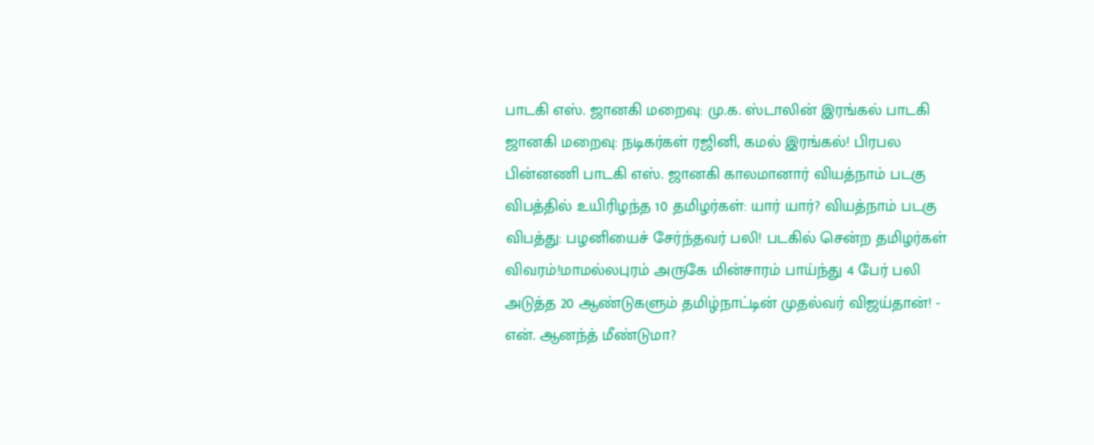பாடகி எஸ். ஜானகி மறைவு: மு.க. ஸ்டாலின் இரங்கல் பாடகி ஜானகி மறைவு: நடிகர்கள் ரஜினி, கமல் இரங்கல்! பிரபல பின்னணி பாடகி எஸ். ஜானகி காலமானார் வியத்நாம் படகு விபத்தில் உயிரிழந்த 10 தமிழர்கள்: யார் யார்? வியத்நாம் படகு விபத்து: பழனியைச் சேர்ந்தவர் பலி! படகில் சென்ற தமிழர்கள் விவரம்!மாமல்லபுரம் அருகே மின்சாரம் பாய்ந்து 4 பேர் பலி அடுத்த 20 ஆண்டுகளும் தமிழ்நாட்டின் முதல்வர் விஜய்தான்! - என். ஆனந்த் மீண்டுமா?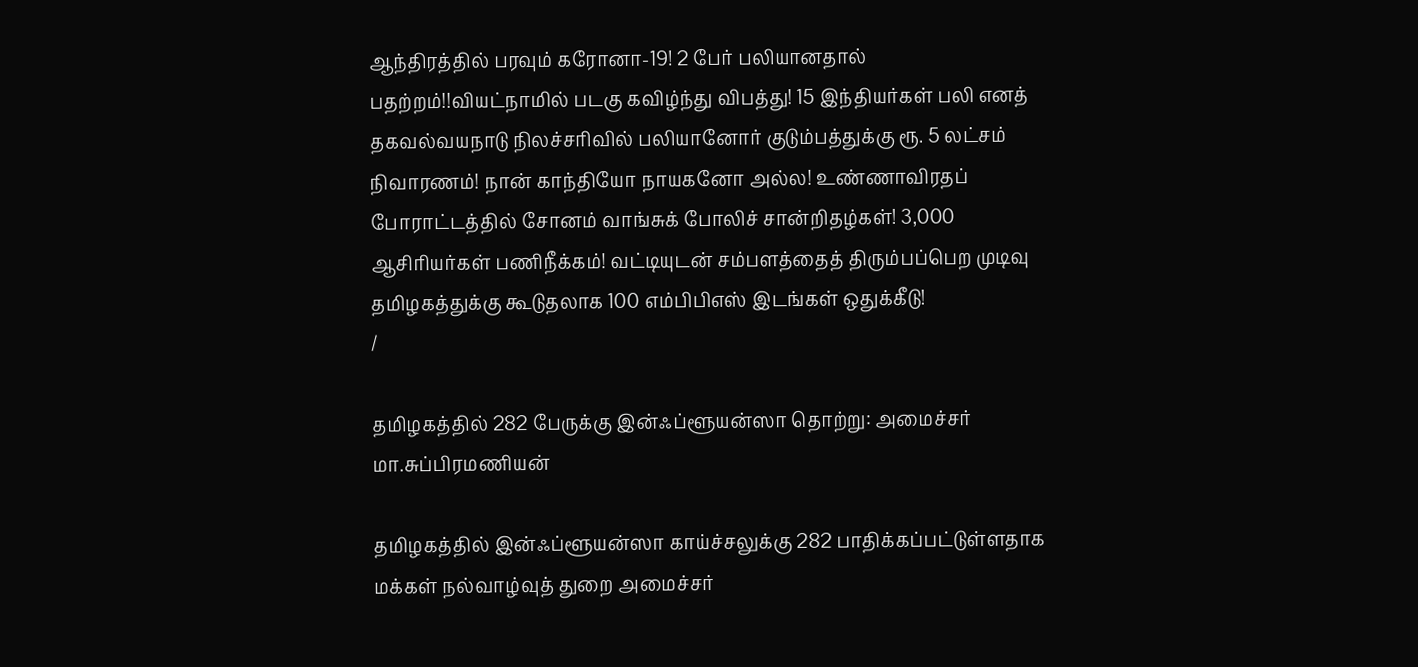ஆந்திரத்தில் பரவும் கரோனா-19! 2 பேர் பலியானதால் பதற்றம்!!வியட்நாமில் படகு கவிழ்ந்து விபத்து! 15 இந்தியர்கள் பலி எனத் தகவல்வயநாடு நிலச்சரிவில் பலியானோர் குடும்பத்துக்கு ரூ. 5 லட்சம் நிவாரணம்! நான் காந்தியோ நாயகனோ அல்ல! உண்ணாவிரதப் போராட்டத்தில் சோனம் வாங்சுக் போலிச் சான்றிதழ்கள்! 3,000 ஆசிரியர்கள் பணிநீக்கம்! வட்டியுடன் சம்பளத்தைத் திரும்பப்பெற முடிவு தமிழகத்துக்கு கூடுதலாக 100 எம்பிபிஎஸ் இடங்கள் ஒதுக்கீடு!
/

தமிழகத்தில் 282 பேருக்கு இன்ஃப்ளூயன்ஸா தொற்று: அமைச்சர் மா.சுப்பிரமணியன்

தமிழகத்தில் இன்ஃப்ளூயன்ஸா காய்ச்சலுக்கு 282 பாதிக்கப்பட்டுள்ளதாக மக்கள் நல்வாழ்வுத் துறை அமைச்சர்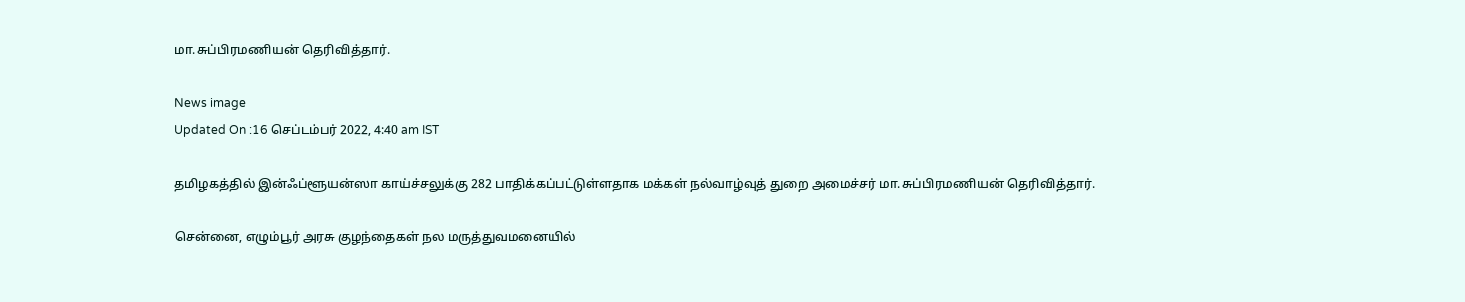மா.சுப்பிரமணியன் தெரிவித்தார்.

News image
Updated On :16 செப்டம்பர் 2022, 4:40 am IST

தமிழகத்தில் இன்ஃப்ளூயன்ஸா காய்ச்சலுக்கு 282 பாதிக்கப்பட்டுள்ளதாக மக்கள் நல்வாழ்வுத் துறை அமைச்சர் மா.சுப்பிரமணியன் தெரிவித்தார்.

சென்னை, எழும்பூர் அரசு குழந்தைகள் நல மருத்துவமனையில்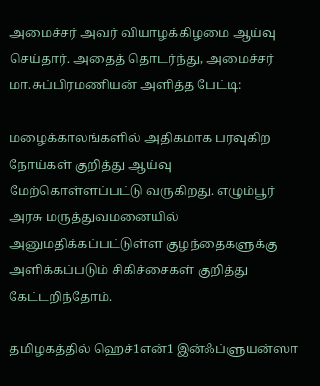அமைச்சர் அவர் வியாழக்கிழமை ஆய்வு செய்தார். அதைத் தொடர்ந்து, அமைச்சர் மா.சுப்பிரமணியன் அளித்த பேட்டி:

மழைக்காலங்களில் அதிகமாக பரவுகிற நோய்கள் குறித்து ஆய்வு மேற்கொள்ளப்பட்டு வருகிறது. எழும்பூர் அரசு மருத்துவமனையில் அனுமதிக்கப்பட்டுள்ள குழந்தைகளுக்கு அளிக்கப்படும் சிகிச்சைகள் குறித்து கேட்டறிந்தோம்.

தமிழகத்தில் ஹெச்1என்1 இன்ஃப்ளுயன்ஸா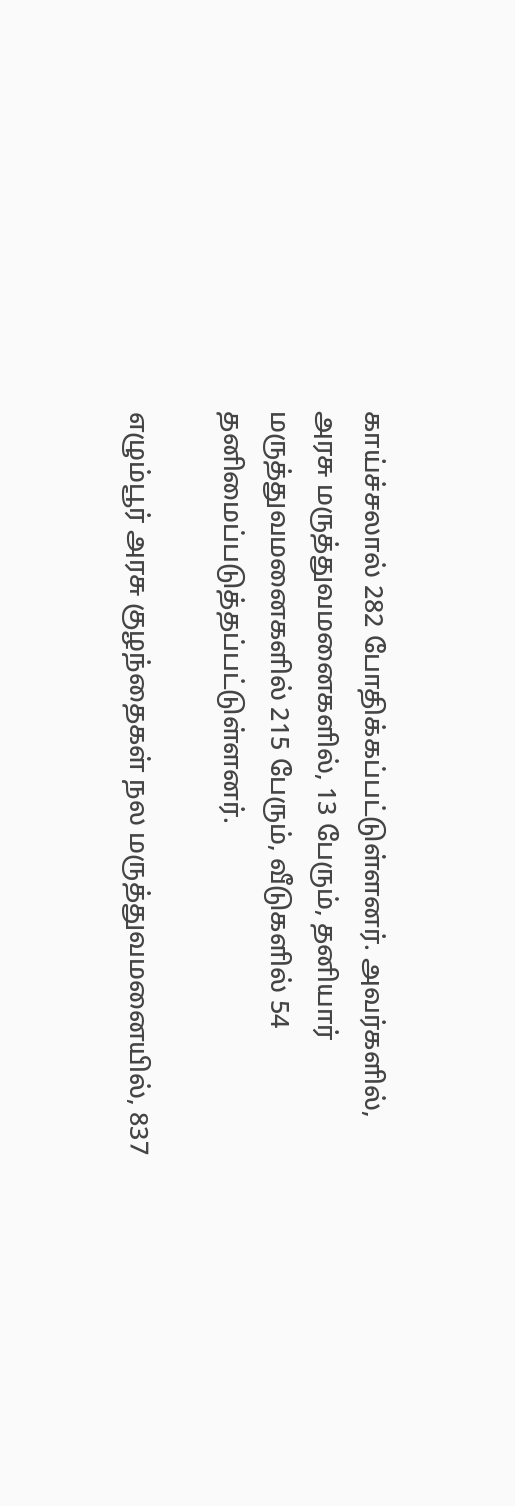காய்ச்சலால் 282 போதிக்கப்பட்டுள்ளனர். அவர்களில், அரசு மருத்துவமனைகளில், 13 பேரும், தனியார் மருத்துவமனைகளில் 215 பேரும், வீடுகளில் 54 தனிமைப்படுத்தப்பட்டுள்ளனர்.

எழும்பூர் அரசு குழந்தைகள் நல மருத்துவமனையில், 837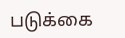படுக்கை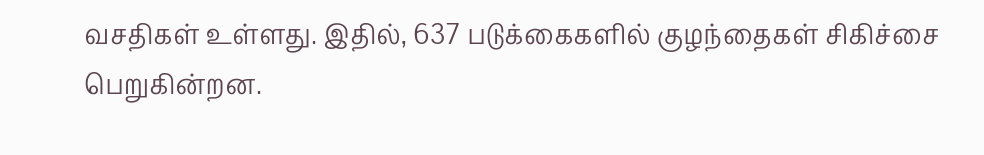வசதிகள் உள்ளது. இதில், 637 படுக்கைகளில் குழந்தைகள் சிகிச்சை பெறுகின்றன.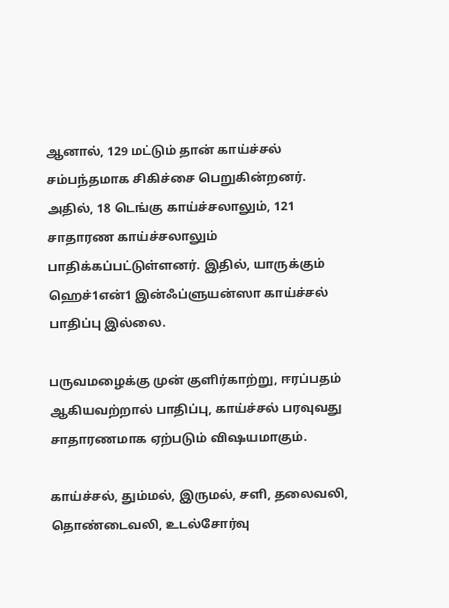ஆனால், 129 மட்டும் தான் காய்ச்சல் சம்பந்தமாக சிகிச்சை பெறுகின்றனர். அதில், 18 டெங்கு காய்ச்சலாலும், 121 சாதாரண காய்ச்சலாலும் பாதிக்கப்பட்டுள்ளனர். இதில், யாருக்கும் ஹெச்1என்1 இன்ஃப்ளுயன்ஸா காய்ச்சல் பாதிப்பு இல்லை.

பருவமழைக்கு முன் குளிர்காற்று, ஈரப்பதம் ஆகியவற்றால் பாதிப்பு, காய்ச்சல் பரவுவது சாதாரணமாக ஏற்படும் விஷயமாகும்.

காய்ச்சல், தும்மல், இருமல், சளி, தலைவலி, தொண்டைவலி, உடல்சோர்வு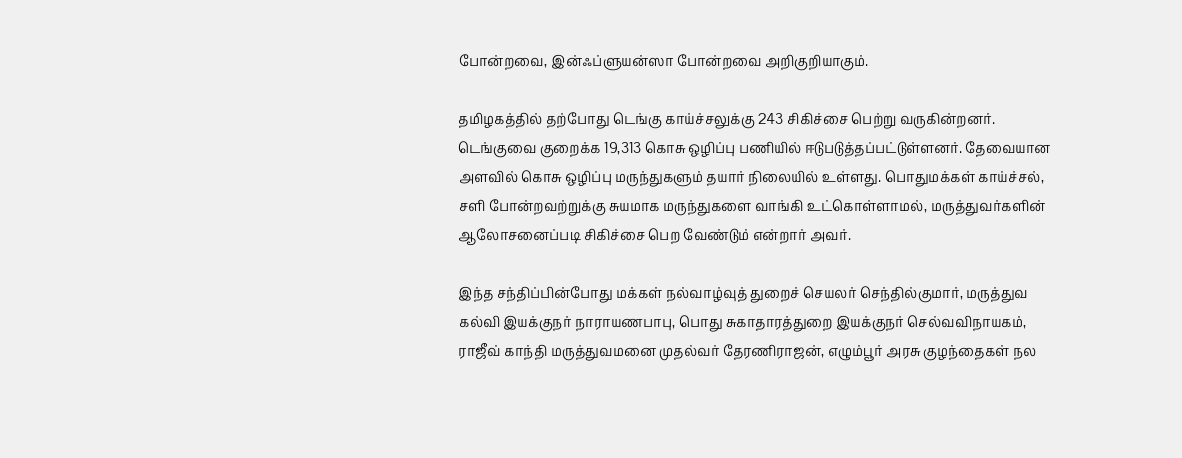போன்றவை, இன்ஃப்ளுயன்ஸா போன்றவை அறிகுறியாகும்.

தமிழகத்தில் தற்போது டெங்கு காய்ச்சலுக்கு 243 சிகிச்சை பெற்று வருகின்றனர். டெங்குவை குறைக்க 19,313 கொசு ஒழிப்பு பணியில் ஈடுபடுத்தப்பட்டுள்ளனர். தேவையான அளவில் கொசு ஒழிப்பு மருந்துகளும் தயார் நிலையில் உள்ளது. பொதுமக்கள் காய்ச்சல், சளி போன்றவற்றுக்கு சுயமாக மருந்துகளை வாங்கி உட்கொள்ளாமல், மருத்துவர்களின் ஆலோசனைப்படி சிகிச்சை பெற வேண்டும் என்றார் அவர்.

இந்த சந்திப்பின்போது மக்கள் நல்வாழ்வுத் துறைச் செயலர் செந்தில்குமார், மருத்துவ கல்வி இயக்குநர் நாராயணபாபு, பொது சுகாதாரத்துறை இயக்குநர் செல்வவிநாயகம், ராஜீவ் காந்தி மருத்துவமனை முதல்வர் தேரணிராஜன், எழும்பூர் அரசு குழந்தைகள் நல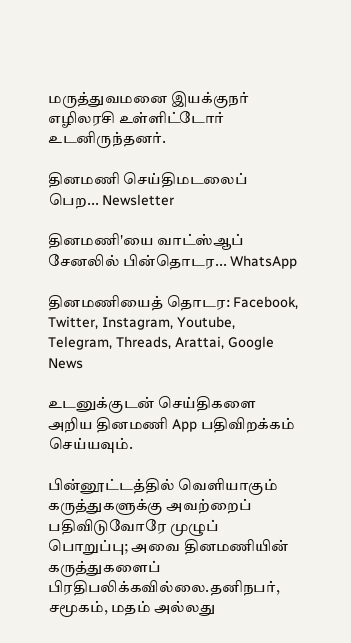மருத்துவமனை இயக்குநர் எழிலரசி உள்ளிட்டோர் உடனிருந்தனர்.

தினமணி செய்திமடலைப் பெற... Newsletter

தினமணி'யை வாட்ஸ்ஆப் சேனலில் பின்தொடர... WhatsApp

தினமணியைத் தொடர: Facebook, Twitter, Instagram, Youtube, Telegram, Threads, Arattai, Google News

உடனுக்குடன் செய்திகளை அறிய தினமணி App பதிவிறக்கம் செய்யவும்.

பின்னூட்டத்தில் வெளியாகும் கருத்துகளுக்கு அவற்றைப் பதிவிடுவோரே முழுப் பொறுப்பு; அவை தினமணியின் கருத்துகளைப் பிரதிபலிக்கவில்லை.தனிநபர், சமூகம், மதம் அல்லது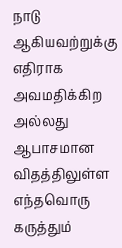நாடு ஆகியவற்றுக்கு எதிராக அவமதிக்கிற அல்லது ஆபாசமான விதத்திலுள்ள எந்தவொரு கருத்தும்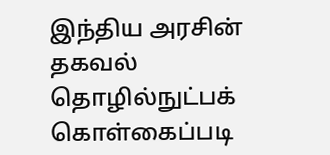இந்திய அரசின் தகவல் தொழில்நுட்பக் கொள்கைப்படி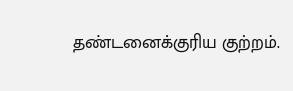தண்டனைக்குரிய குற்றம்.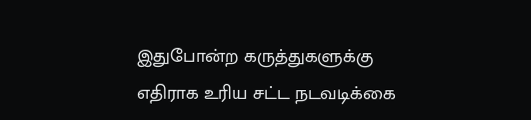இதுபோன்ற கருத்துகளுக்கு எதிராக உரிய சட்ட நடவடிக்கை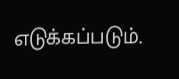எடுக்கப்படும்.